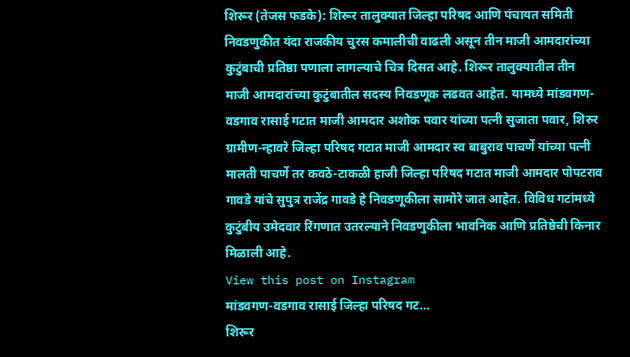शिरूर (तेजस फडके): शिरूर तालुक्यात जिल्हा परिषद आणि पंचायत समिती निवडणुकीत यंदा राजकीय चुरस कमालीची वाढली असून तीन माजी आमदारांच्या कुटुंबाची प्रतिष्ठा पणाला लागल्याचे चित्र दिसत आहे. शिरूर तालुक्यातील तीन माजी आमदारांच्या कुटुंबातील सदस्य निवडणूक लढवत आहेत. यामध्ये मांडवगण-वडगाव रासाई गटात माजी आमदार अशोक पवार यांच्या पत्नी सुजाता पवार, शिरुर ग्रामीण-न्हावरे जिल्हा परिषद गटात माजी आमदार स्व बाबुराव पाचर्णे यांच्या पत्नी मालती पाचर्णे तर कवठे-टाकळी हाजी जिल्हा परिषद गटात माजी आमदार पोपटराव गावडे यांचे सुपुत्र राजेंद्र गावडे हे निवडणूकीला सामोरे जात आहेत. विविध गटांमध्ये कुटुंबीय उमेदवार रिंगणात उतरल्याने निवडणुकीला भावनिक आणि प्रतिष्ठेची किनार मिळाली आहे.
View this post on Instagram
मांडवगण-वडगाव रासाई जिल्हा परिषद गट…
शिरूर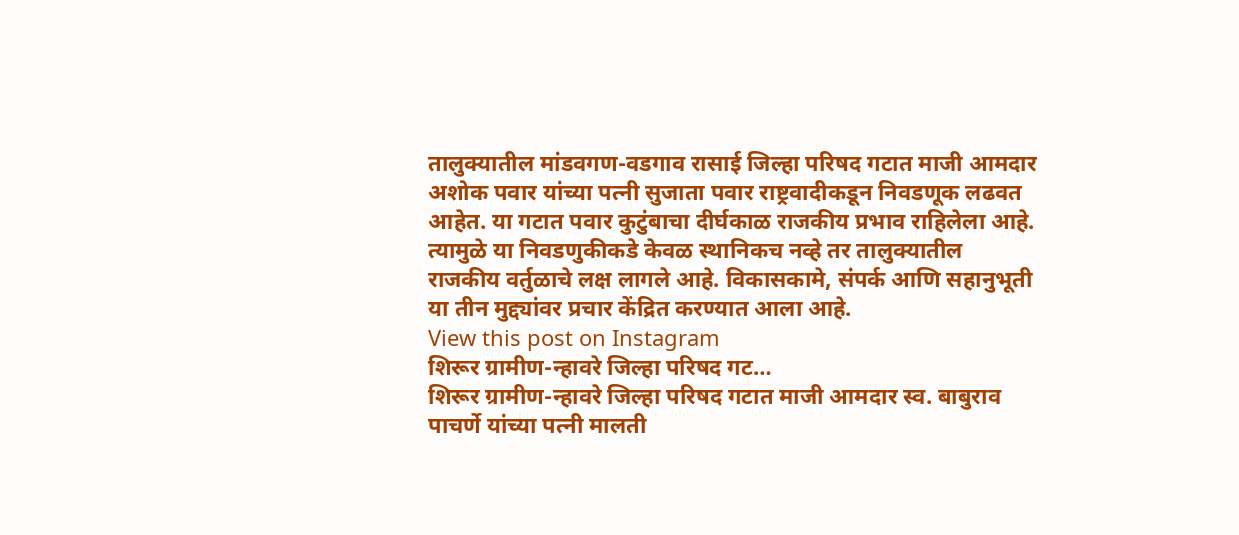तालुक्यातील मांडवगण-वडगाव रासाई जिल्हा परिषद गटात माजी आमदार अशोक पवार यांच्या पत्नी सुजाता पवार राष्ट्रवादीकडून निवडणूक लढवत आहेत. या गटात पवार कुटुंबाचा दीर्घकाळ राजकीय प्रभाव राहिलेला आहे. त्यामुळे या निवडणुकीकडे केवळ स्थानिकच नव्हे तर तालुक्यातील राजकीय वर्तुळाचे लक्ष लागले आहे. विकासकामे, संपर्क आणि सहानुभूती या तीन मुद्द्यांवर प्रचार केंद्रित करण्यात आला आहे.
View this post on Instagram
शिरूर ग्रामीण-न्हावरे जिल्हा परिषद गट…
शिरूर ग्रामीण-न्हावरे जिल्हा परिषद गटात माजी आमदार स्व. बाबुराव पाचर्णे यांच्या पत्नी मालती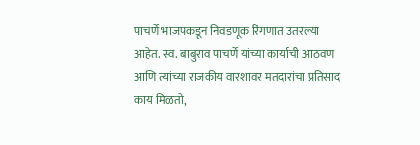पाचर्णे भाजपकडून निवडणूक रिंगणात उतरल्या आहेत. स्व. बाबुराव पाचर्णे यांच्या कार्याची आठवण आणि त्यांच्या राजकीय वारशावर मतदारांचा प्रतिसाद काय मिळतो,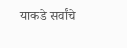याकडे सर्वांचे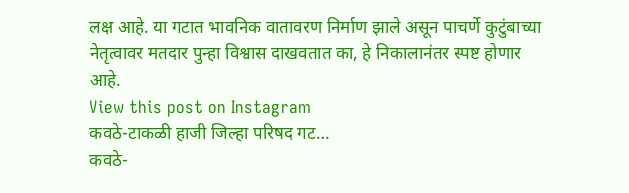लक्ष आहे. या गटात भावनिक वातावरण निर्माण झाले असून पाचर्णे कुटुंबाच्या नेतृत्वावर मतदार पुन्हा विश्वास दाखवतात का, हे निकालानंतर स्पष्ट होणार आहे.
View this post on Instagram
कवठे-टाकळी हाजी जिल्हा परिषद गट…
कवठे-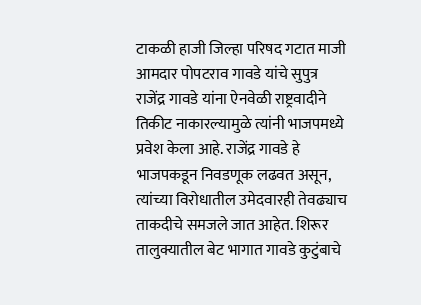टाकळी हाजी जिल्हा परिषद गटात माजी आमदार पोपटराव गावडे यांचे सुपुत्र राजेंद्र गावडे यांना ऐनवेळी राष्ट्रवादीने तिकीट नाकारल्यामुळे त्यांनी भाजपमध्ये प्रवेश केला आहे. राजेंद्र गावडे हे भाजपकडून निवडणूक लढवत असून, त्यांच्या विरोधातील उमेदवारही तेवढ्याच ताकदीचे समजले जात आहेत. शिरूर तालुक्यातील बेट भागात गावडे कुटुंबाचे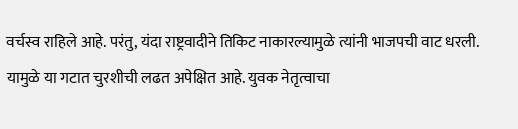वर्चस्व राहिले आहे. परंतु, यंदा राष्ट्रवादीने तिकिट नाकारल्यामुळे त्यांनी भाजपची वाट धरली. यामुळे या गटात चुरशीची लढत अपेक्षित आहे. युवक नेतृत्वाचा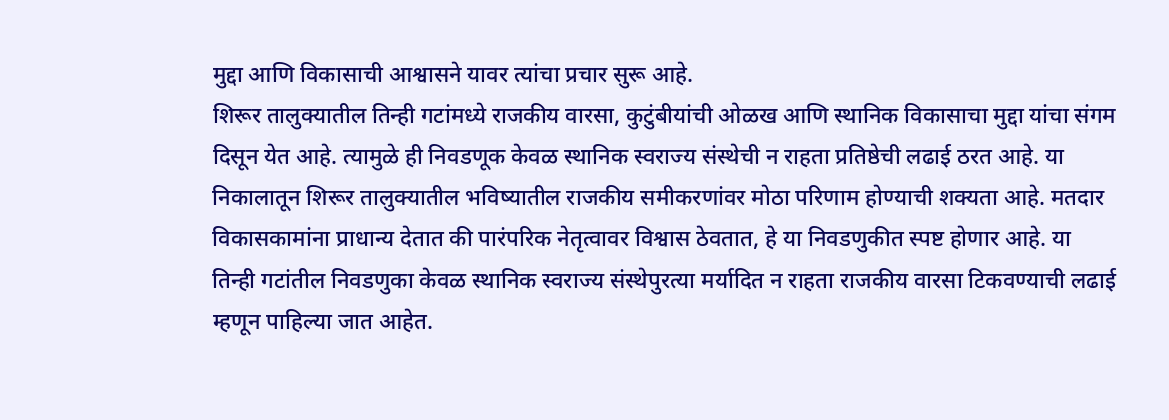मुद्दा आणि विकासाची आश्वासने यावर त्यांचा प्रचार सुरू आहे.
शिरूर तालुक्यातील तिन्ही गटांमध्ये राजकीय वारसा, कुटुंबीयांची ओळख आणि स्थानिक विकासाचा मुद्दा यांचा संगम दिसून येत आहे. त्यामुळे ही निवडणूक केवळ स्थानिक स्वराज्य संस्थेची न राहता प्रतिष्ठेची लढाई ठरत आहे. या निकालातून शिरूर तालुक्यातील भविष्यातील राजकीय समीकरणांवर मोठा परिणाम होण्याची शक्यता आहे. मतदार विकासकामांना प्राधान्य देतात की पारंपरिक नेतृत्वावर विश्वास ठेवतात, हे या निवडणुकीत स्पष्ट होणार आहे. या तिन्ही गटांतील निवडणुका केवळ स्थानिक स्वराज्य संस्थेपुरत्या मर्यादित न राहता राजकीय वारसा टिकवण्याची लढाई म्हणून पाहिल्या जात आहेत.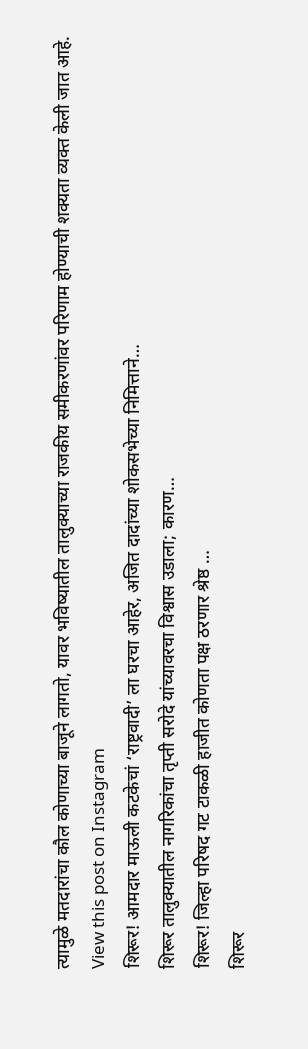त्यामुळे मतदारांचा कौल कोणाच्या बाजूने लागतो, यावर भविष्यातील तालुक्याच्या राजकीय समीकरणांवर परिणाम होण्याची शक्यता व्यक्त केली जात आहे.
View this post on Instagram
शिरूर! आमदार माऊली कटकेचां ‘राष्ट्रवादी’ ला घरचा आहेर, अजित दादांच्या शोकसभेच्या निमित्ताने…
शिरूर तालुक्यातील नागरिकांचा तृप्ती सरोदे यांच्यावरचा विश्वास उडाला; कारण…
शिरूर! जिल्हा परिषद गट टाकळी हाजीत कोणता पक्ष ठरणार श्रेष्ठ …
शिरूर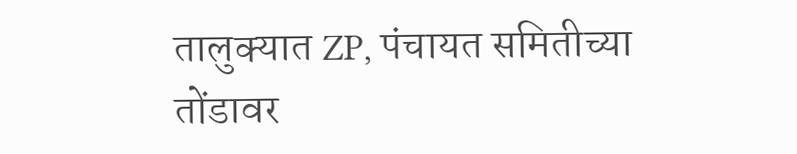तालुक्यात ZP, पंचायत समितीच्या तोंडावर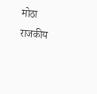मोठा राजकीय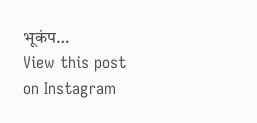भूकंप…
View this post on Instagram